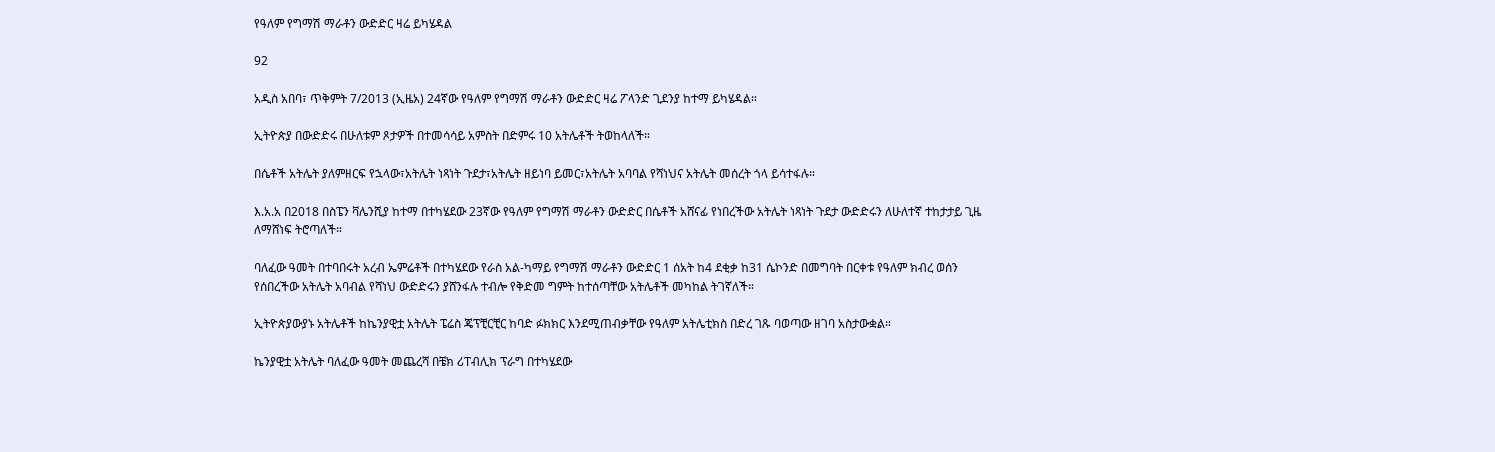የዓለም የግማሽ ማራቶን ውድድር ዛሬ ይካሄዳል

92

አዲስ አበባ፣ ጥቅምት 7/2013 (ኢዜአ) 24ኛው የዓለም የግማሽ ማራቶን ውድድር ዛሬ ፖላንድ ጊደንያ ከተማ ይካሄዳል።

ኢትዮጵያ በውድድሩ በሁለቱም ጾታዎች በተመሳሳይ አምስት በድምሩ 10 አትሌቶች ትወከላለች።

በሴቶች አትሌት ያለምዘርፍ የኋላው፣አትሌት ነጻነት ጉደታ፣አትሌት ዘይነባ ይመር፣አትሌት አባባል የሻነህና አትሌት መሰረት ጎላ ይሳተፋሉ።

እ.አ.አ በ2018 በስፔን ቫሌንሺያ ከተማ በተካሄደው 23ኛው የዓለም የግማሽ ማራቶን ውድድር በሴቶች አሸናፊ የነበረችው አትሌት ነጻነት ጉደታ ውድድሩን ለሁለተኛ ተከታታይ ጊዜ ለማሸነፍ ትሮጣለች።

ባለፈው ዓመት በተባበሩት አረብ ኤምሬቶች በተካሄደው የራስ አል-ካማይ የግማሽ ማራቶን ውድድር 1 ሰአት ከ4 ደቂቃ ከ31 ሴኮንድ በመግባት በርቀቱ የዓለም ክብረ ወሰን የሰበረችው አትሌት አባብል የሻነህ ውድድሩን ያሸንፋሉ ተብሎ የቅድመ ግምት ከተሰጣቸው አትሌቶች መካከል ትገኛለች።

ኢትዮጵያውያኑ አትሌቶች ከኬንያዊቷ አትሌት ፔሬስ ጄፕቺርቺር ከባድ ፉክክር እንደሚጠብቃቸው የዓለም አትሌቲክስ በድረ ገጹ ባወጣው ዘገባ አስታውቋል።

ኬንያዊቷ አትሌት ባለፈው ዓመት መጨረሻ በቼክ ሪፐብሊክ ፕራግ በተካሄደው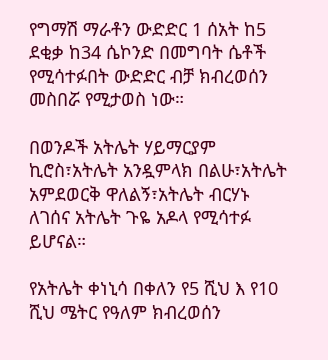የግማሽ ማራቶን ውድድር 1 ሰአት ከ5 ደቂቃ ከ34 ሴኮንድ በመግባት ሴቶች የሚሳተፉበት ውድድር ብቻ ክብረወሰን መስበሯ የሚታወስ ነው።

በወንዶች አትሌት ሃይማርያም ኪሮስ፣አትሌት አንዷምላክ በልሁ፣አትሌት አምደወርቅ ዋለልኝ፣አትሌት ብርሃኑ ለገሰና አትሌት ጉዬ አዶላ የሚሳተፉ ይሆናል።

የአትሌት ቀነኒሳ በቀለን የ5 ሺህ እ የ10 ሺህ ሜትር የዓለም ክብረወሰን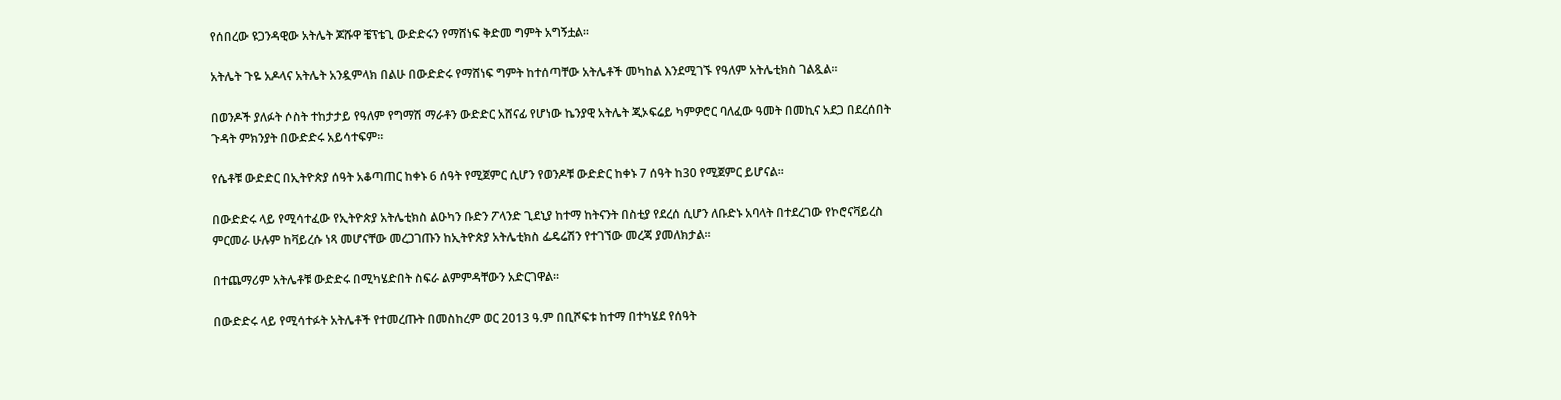የሰበረው ዩጋንዳዊው አትሌት ጆሹዋ ቼፕቴጊ ውድድሩን የማሸነፍ ቅድመ ግምት አግኝቷል።

አትሌት ጉዬ አዶላና አትሌት አንዷምላክ በልሁ በውድድሩ የማሸነፍ ግምት ከተሰጣቸው አትሌቶች መካከል እንደሚገኙ የዓለም አትሌቲክስ ገልጿል።

በወንዶች ያለፉት ሶስት ተከታታይ የዓለም የግማሽ ማራቶን ውድድር አሸናፊ የሆነው ኬንያዊ አትሌት ጂኦፍሬይ ካምዎሮር ባለፈው ዓመት በመኪና አደጋ በደረሰበት ጉዳት ምክንያት በውድድሩ አይሳተፍም።

የሴቶቹ ውድድር በኢትዮጵያ ሰዓት አቆጣጠር ከቀኑ 6 ሰዓት የሚጀምር ሲሆን የወንዶቹ ውድድር ከቀኑ 7 ሰዓት ከ30 የሚጀምር ይሆናል።

በውድድሩ ላይ የሚሳተፈው የኢትዮጵያ አትሌቲክስ ልዑካን ቡድን ፖላንድ ጊደኒያ ከተማ ከትናንት በስቲያ የደረሰ ሲሆን ለቡድኑ አባላት በተደረገው የኮሮናቫይረስ ምርመራ ሁሉም ከቫይረሱ ነጻ መሆናቸው መረጋገጡን ከኢትዮጵያ አትሌቲክስ ፌዴሬሽን የተገኘው መረጃ ያመለክታል።

በተጨማሪም አትሌቶቹ ውድድሩ በሚካሄድበት ስፍራ ልምምዳቸውን አድርገዋል።

በውድድሩ ላይ የሚሳተፉት አትሌቶች የተመረጡት በመስከረም ወር 2013 ዓ.ም በቢሾፍቱ ከተማ በተካሄደ የሰዓት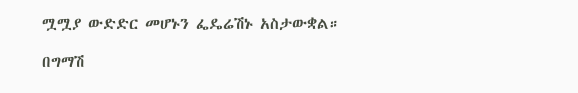ሟሟያ ውድድር መሆኑን ፌዴሬሽኑ አስታውቋል።

በግማሽ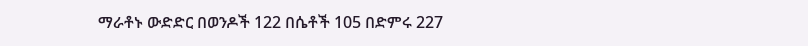ማራቶኑ ውድድር በወንዶች 122 በሴቶች 105 በድምሩ 227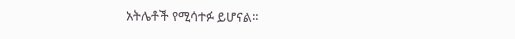አትሌቶች የሚሳተፉ ይሆናል።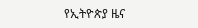የኢትዮጵያ ዜና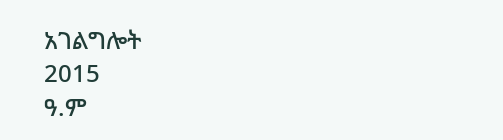አገልግሎት
2015
ዓ.ም